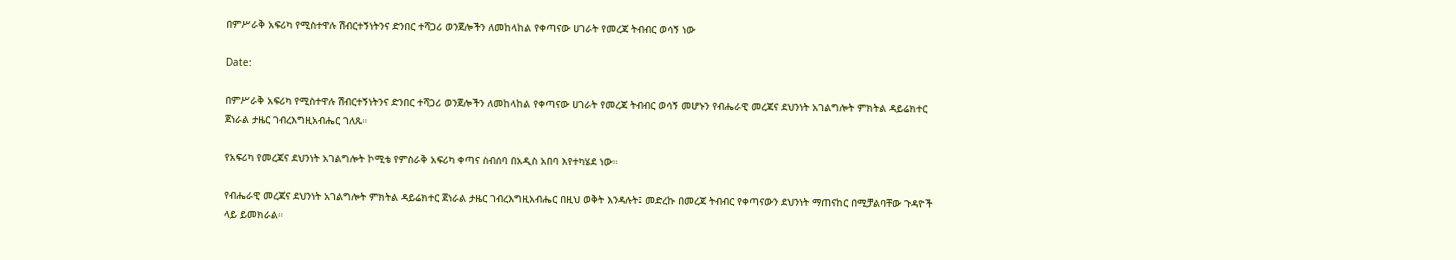በምሥራቅ አፍሪካ የሚስተዋሉ ሽብርተኝነትንና ድንበር ተሻጋሪ ወንጀሎችን ለመከላከል የቀጣናው ሀገራት የመረጃ ትብብር ወሳኝ ነው

Date:

በምሥራቅ አፍሪካ የሚስተዋሉ ሽብርተኝነትንና ድንበር ተሻጋሪ ወንጀሎችን ለመከላከል የቀጣናው ሀገራት የመረጃ ትብብር ወሳኝ መሆኑን የብሔራዊ መረጃና ደህንነት አገልግሎት ምክትል ዳይሬክተር ጀነራል ታዜር ገብረእግዚአብሔር ገለጹ።

የአፍሪካ የመረጃና ደህንነት አገልግሎት ኮሚቴ የምስራቅ አፍሪካ ቀጣና ስብሰባ በአዲስ አበባ እየተካሄደ ነው።

የብሔራዊ መረጃና ደህንነት አገልግሎት ምክትል ዳይሬክተር ጀነራል ታዜር ገብረእግዚአብሔር በዚህ ወቅት እንዳሉት፤ መድረኩ በመረጃ ትብብር የቀጣናውን ደህንነት ማጠናከር በሚቻልባቸው ጉዳዮች ላይ ይመክራል።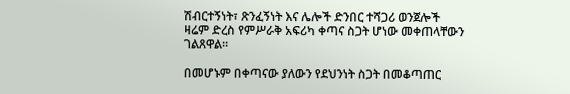ሽብርተኝነት፣ ጽንፈኝነት እና ሌሎች ድንበር ተሻጋሪ ወንጀሎች ዛሬም ድረስ የምሥራቅ አፍሪካ ቀጣና ስጋት ሆነው መቀጠላቸውን ገልጸዋል።

በመሆኑም በቀጣናው ያለውን የደህንነት ስጋት በመቆጣጠር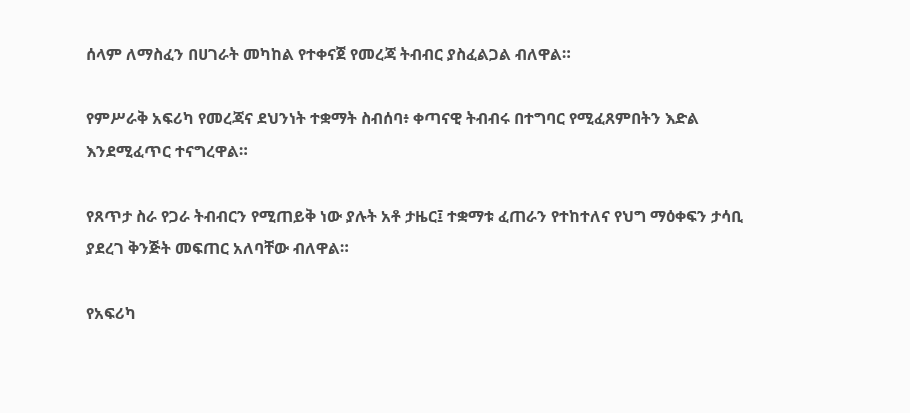ሰላም ለማስፈን በሀገራት መካከል የተቀናጀ የመረጃ ትብብር ያስፈልጋል ብለዋል።

የምሥራቅ አፍሪካ የመረጃና ደህንነት ተቋማት ስብሰባ፥ ቀጣናዊ ትብብሩ በተግባር የሚፈጸምበትን እድል እንደሚፈጥር ተናግረዋል።

የጸጥታ ስራ የጋራ ትብብርን የሚጠይቅ ነው ያሉት አቶ ታዜር፤ ተቋማቱ ፈጠራን የተከተለና የህግ ማዕቀፍን ታሳቢ ያደረገ ቅንጅት መፍጠር አለባቸው ብለዋል።

የአፍሪካ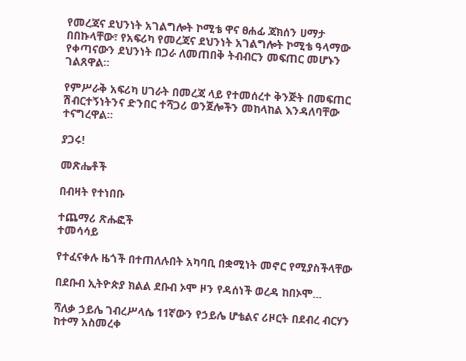የመረጃና ደህንነት አገልግሎት ኮሚቴ ዋና ፀሐፊ ጃክሰን ሀማታ በበኩላቸው፣ የአፍሪካ የመረጃና ደህንነት አገልግሎት ኮሚቴ ዓላማው የቀጣናውን ደህንነት በጋራ ለመጠበቅ ትብብርን መፍጠር መሆኑን ገልጸዋል።

የምሥራቅ አፍሪካ ሀገራት በመረጃ ላይ የተመሰረተ ቅንጅት በመፍጠር ሽብርተኝነትንና ድንበር ተሻጋሪ ወንጀሎችን መከላከል እንዳለባቸው ተናግረዋል።

ያጋሩ!

መጽሔቶች

በብዛት የተነበቡ

ተጨማሪ ጽሑፎች
ተመሳሳይ

የተፈናቀሉ ዜጎች በተጠለሉበት አካባቢ በቋሚነት መኖር የሚያስችላቸው

በደቡብ ኢትዮጵያ ክልል ደቡብ ኦሞ ዞን የዳሰነች ወረዳ ከበኦሞ...

ሻለቃ ኃይሌ ገብረሥላሴ 11ኛውን የኃይሌ ሆቴልና ሪዞርት በደብረ ብርሃን ከተማ አስመረቀ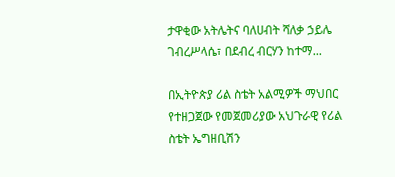ታዋቂው አትሌትና ባለሀብት ሻለቃ ኃይሌ ገብረሥላሴ፣ በደብረ ብርሃን ከተማ...

በኢትዮጵያ ሪል ስቴት አልሚዎች ማህበር የተዘጋጀው የመጀመሪያው አህጉራዊ የሪል ስቴት ኤግዘቢሽን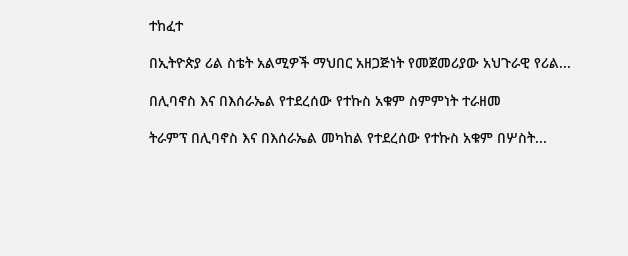ተከፈተ

በኢትዮጵያ ሪል ስቴት አልሚዎች ማህበር አዘጋጅነት የመጀመሪያው አህጉራዊ የሪል...

በሊባኖስ እና በእሰራኤል የተደረሰው የተኩስ አቁም ስምምነት ተራዘመ

ትራምፕ በሊባኖስ እና በእሰራኤል መካከል የተደረሰው የተኩስ አቁም በሦስት...